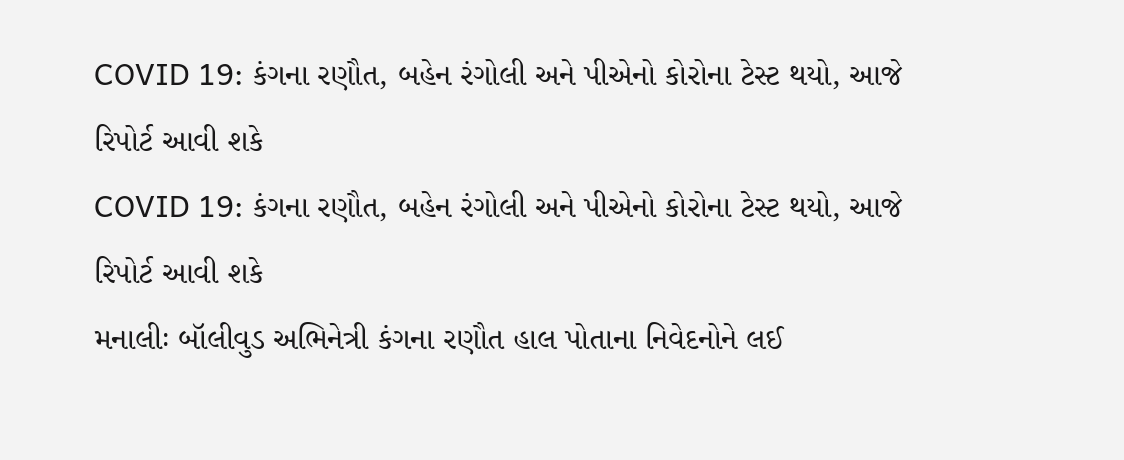COVID 19: કંગના રણૌત, બહેન રંગોલી અને પીએનો કોરોના ટેસ્ટ થયો, આજે રિપોર્ટ આવી શકે
COVID 19: કંગના રણૌત, બહેન રંગોલી અને પીએનો કોરોના ટેસ્ટ થયો, આજે રિપોર્ટ આવી શકે
મનાલીઃ બૉલીવુડ અભિનેત્રી કંગના રણૌત હાલ પોતાના નિવેદનોને લઈ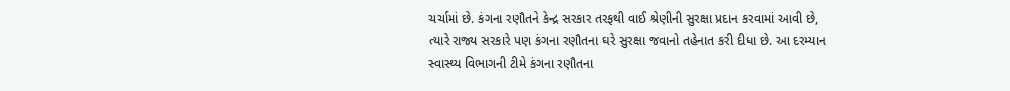ચર્ચામાં છે. કંગના રણૌતને કેન્દ્ર સરકાર તરફથી વાઈ શ્રેણીની સુરક્ષા પ્રદાન કરવામાં આવી છે, ત્યારે રાજ્ય સરકારે પણ કંગના રણૌતના ઘરે સુરક્ષા જવાનો તહેનાત કરી દીધા છે. આ દરમ્યાન સ્વાસ્થ્ય વિભાગની ટીમે કંગના રણૌતના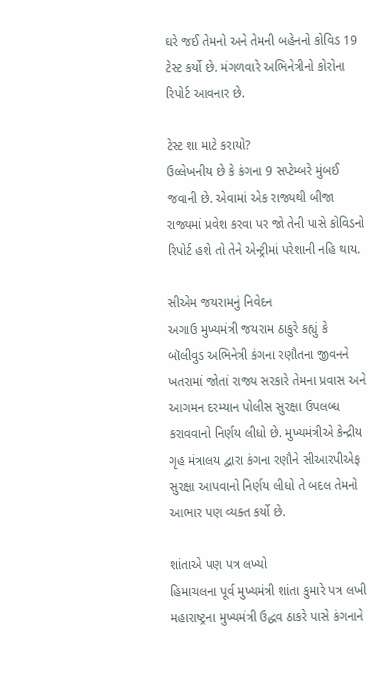ઘરે જઈ તેમનો અને તેમની બહેનનો કોવિડ 19 ટેસ્ટ કર્યો છે. મંગળવારે અભિનેત્રીનો કોરોના રિપોર્ટ આવનાર છે.

ટેસ્ટ શા માટે કરાયો?
ઉલ્લેખનીય છે કે કંગના 9 સપ્ટેમ્બરે મુંબઈ જવાની છે. એવામાં એક રાજ્યથી બીજા રાજ્યમાં પ્રવેશ કરવા પર જો તેની પાસે કોવિડનો રિપોર્ટ હશે તો તેને એન્ટ્રીમાં પરેશાની નહિ થાય.

સીએમ જયરામનું નિવેદન
અગાઉ મુખ્યમંત્રી જયરામ ઠાકુરે કહ્યું કે બૉલીવુડ અભિનેત્રી કંગના રણૌતના જીવનને ખતરામાં જોતાં રાજ્ય સરકારે તેમના પ્રવાસ અને આગમન દરમ્યાન પોલીસ સુરક્ષા ઉપલબ્ધ કરાવવાનો નિર્ણય લીધો છે. મુખ્યમંત્રીએ કેન્દ્રીય ગૃહ મંત્રાલય દ્વારા કંગના રણૌને સીઆરપીએફ સુરક્ષા આપવાનો નિર્ણય લીધો તે બદલ તેમનો આભાર પણ વ્યક્ત કર્યો છે.

શાંતાએ પણ પત્ર લખ્યો
હિમાચલના પૂર્વ મુખ્યમંત્રી શાંતા કુમારે પત્ર લખી મહારાષ્ટ્રના મુખ્યમંત્રી ઉદ્ધવ ઠાકરે પાસે કંગનાને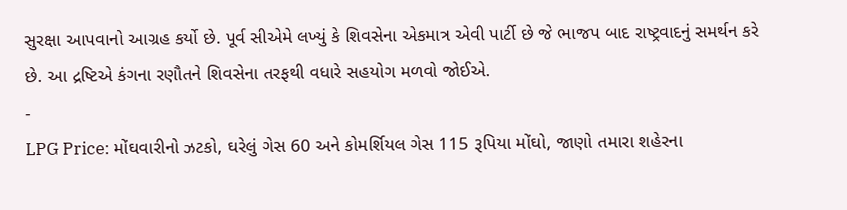સુરક્ષા આપવાનો આગ્રહ કર્યો છે. પૂર્વ સીએમે લખ્યું કે શિવસેના એકમાત્ર એવી પાર્ટી છે જે ભાજપ બાદ રાષ્ટ્રવાદનું સમર્થન કરે છે. આ દ્રષ્ટિએ કંગના રણૌતને શિવસેના તરફથી વધારે સહયોગ મળવો જોઈએ.
-
LPG Price: મોંઘવારીનો ઝટકો, ઘરેલું ગેસ 60 અને કોમર્શિયલ ગેસ 115 રૂપિયા મોંઘો, જાણો તમારા શહેરના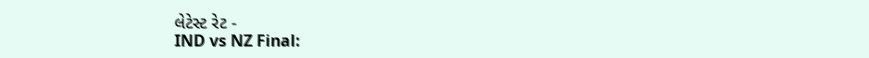લેટેસ્ટ રેટ -
IND vs NZ Final: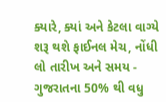ક્યારે, ક્યાં અને કેટલા વાગ્યે શરૂ થશે ફાઈનલ મેચ, નોંધી લો તારીખ અને સમય -
ગુજરાતના 50% થી વધુ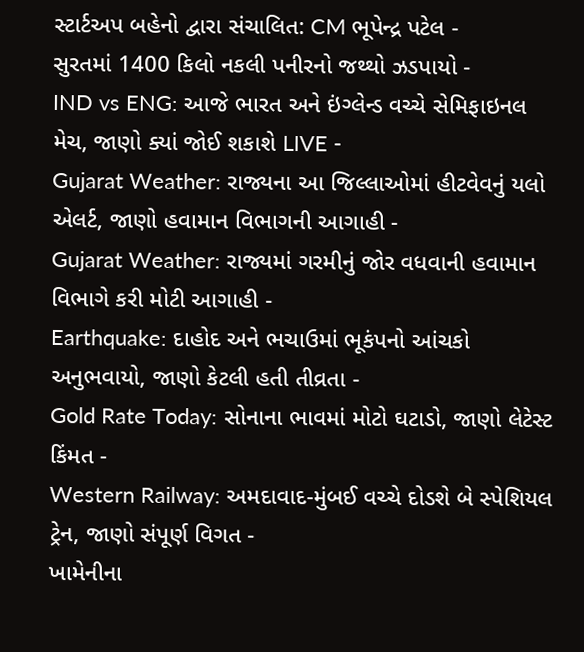સ્ટાર્ટઅપ બહેનો દ્વારા સંચાલિત: CM ભૂપેન્દ્ર પટેલ -
સુરતમાં 1400 કિલો નકલી પનીરનો જથ્થો ઝડપાયો -
IND vs ENG: આજે ભારત અને ઇંગ્લેન્ડ વચ્ચે સેમિફાઇનલ મેચ, જાણો ક્યાં જોઈ શકાશે LIVE -
Gujarat Weather: રાજ્યના આ જિલ્લાઓમાં હીટવેવનું યલો એલર્ટ, જાણો હવામાન વિભાગની આગાહી -
Gujarat Weather: રાજ્યમાં ગરમીનું જોર વધવાની હવામાન વિભાગે કરી મોટી આગાહી -
Earthquake: દાહોદ અને ભચાઉમાં ભૂકંપનો આંચકો અનુભવાયો, જાણો કેટલી હતી તીવ્રતા -
Gold Rate Today: સોનાના ભાવમાં મોટો ઘટાડો, જાણો લેટેસ્ટ કિંમત -
Western Railway: અમદાવાદ-મુંબઈ વચ્ચે દોડશે બે સ્પેશિયલ ટ્રેન, જાણો સંપૂર્ણ વિગત -
ખામેનીના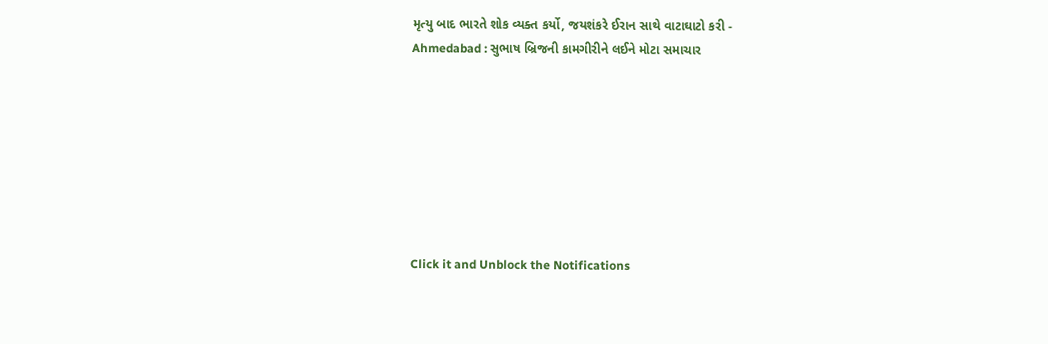મૃત્યુ બાદ ભારતે શોક વ્યક્ત કર્યો, જયશંકરે ઈરાન સાથે વાટાઘાટો કરી -
Ahmedabad : સુભાષ બ્રિજની કામગીરીને લઈને મોટા સમાચાર








Click it and Unblock the Notifications